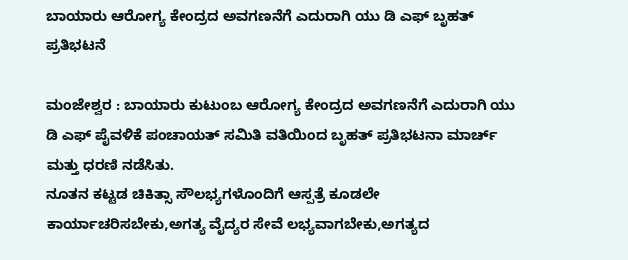ಬಾಯಾರು ಆರೋಗ್ಯ ಕೇಂದ್ರದ ಅವಗಣನೆಗೆ ಎದುರಾಗಿ ಯು ಡಿ ಎಫ್ ಬೃಹತ್ ಪ್ರತಿಭಟನೆ

ಮಂಜೇಶ್ವರ : ಬಾಯಾರು ಕುಟುಂಬ ಆರೋಗ್ಯ ಕೇಂದ್ರದ ಅವಗಣನೆಗೆ ಎದುರಾಗಿ ಯು ಡಿ ಎಫ್ ಪೈವಳಿಕೆ ಪಂಚಾಯತ್ ಸಮಿತಿ ವತಿಯಿಂದ ಬೃಹತ್ ಪ್ರತಿಭಟನಾ ಮಾರ್ಚ್ ಮತ್ತು ಧರಣಿ ನಡೆಸಿತು.
ನೂತನ ಕಟ್ಟಡ ಚಿಕಿತ್ಸಾ ಸೌಲಭ್ಯಗಳೊಂದಿಗೆ ಆಸ್ಪತ್ರೆ ಕೂಡಲೇ ಕಾರ್ಯಾಚರಿಸಬೇಕು,ಅಗತ್ಯ ವೈದ್ಯರ ಸೇವೆ ಲಭ್ಯವಾಗಬೇಕು,ಅಗತ್ಯದ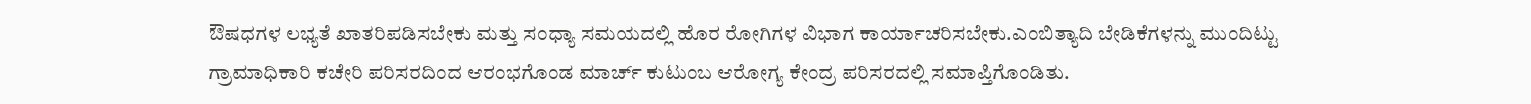ಔಷಧಗಳ ಲಭ್ಯತೆ ಖಾತರಿಪಡಿಸಬೇಕು ಮತ್ತು ಸಂಧ್ಯಾ ಸಮಯದಲ್ಲಿ ಹೊರ ರೋಗಿಗಳ ವಿಭಾಗ ಕಾರ್ಯಾಚರಿಸಬೇಕು.ಎಂಬಿತ್ಯಾದಿ ಬೇಡಿಕೆಗಳನ್ನು ಮುಂದಿಟ್ಟು ಗ್ರಾಮಾಧಿಕಾರಿ ಕಚೇರಿ ಪರಿಸರದಿಂದ ಆರಂಭಗೊಂಡ ಮಾರ್ಚ್ ಕುಟುಂಬ ಆರೋಗ್ಯ ಕೇಂದ್ರ ಪರಿಸರದಲ್ಲಿ ಸಮಾಪ್ತಿಗೊಂಡಿತು.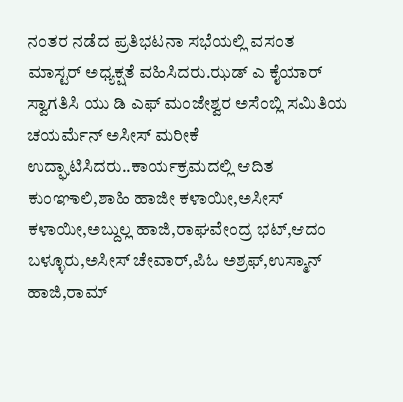ನಂತರ ನಡೆದ ಪ್ರತಿಭಟನಾ ಸಭೆಯಲ್ಲಿ ವಸಂತ ಮಾಸ್ಟರ್ ಅಧ್ಯಕ್ಷತೆ ವಹಿಸಿದರು.ಝಡ್ ಎ ಕೈಯಾರ್ ಸ್ವಾಗತಿಸಿ ಯು ಡಿ ಎಫ್ ಮಂಜೇಶ್ವರ ಅಸೆಂಬ್ಲಿ ಸಮಿತಿಯ ಚಯರ್ಮೆನ್ ಅಸೀಸ್ ಮರೀಕೆ ಉದ್ಘಾಟಿಸಿದರು..ಕಾರ್ಯಕ್ರಮದಲ್ಲಿ ಆದಿತ ಕುಂಞಾಲಿ,ಶಾಹಿ ಹಾಜೀ ಕಳಾಯೀ,ಅಸೀಸ್ ಕಳಾಯೀ,ಅಬ್ದುಲ್ಲ ಹಾಜಿ,ರಾಘವೇಂದ್ರ ಭಟ್,ಆದಂ ಬಳ್ಳೂರು,ಅಸೀಸ್ ಚೇವಾರ್,ಪಿಓ ಅಶ್ರಫ್,ಉಸ್ಮಾನ್ ಹಾಜಿ,ರಾಮ್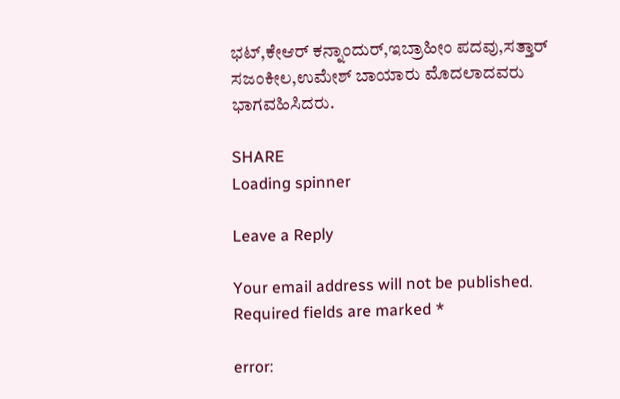ಭಟ್,ಕೇಆರ್ ಕನ್ನಾಂದುರ್,ಇಬ್ರಾಹೀಂ ಪದವು,ಸತ್ತಾರ್ ಸಜಂಕೀಲ,ಉಮೇಶ್ ಬಾಯಾರು ಮೊದಲಾದವರು ಭಾಗವಹಿಸಿದರು.

SHARE
Loading spinner

Leave a Reply

Your email address will not be published. Required fields are marked *

error: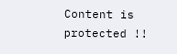Content is protected !!